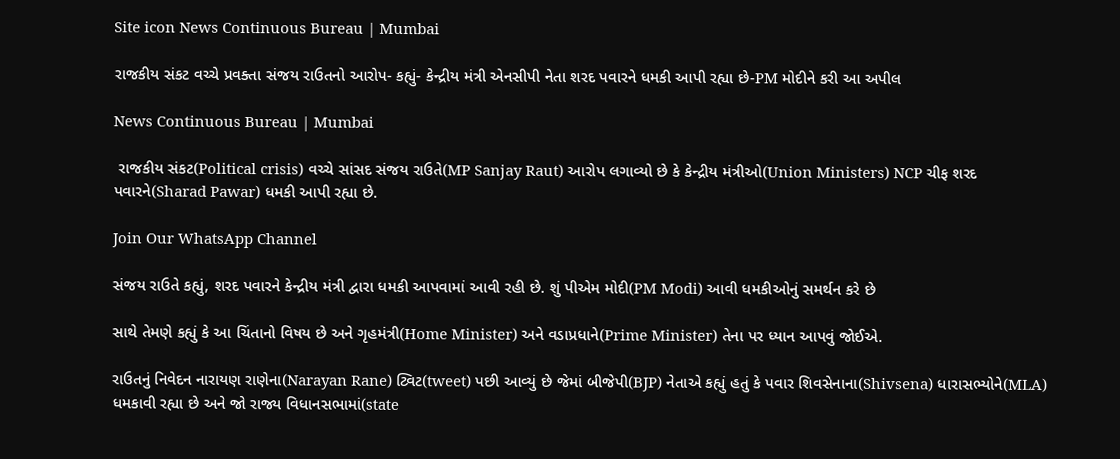Site icon News Continuous Bureau | Mumbai

રાજકીય સંકટ વચ્ચે પ્રવક્તા સંજય રાઉતનો આરોપ- કહ્યું- કેન્દ્રીય મંત્રી એનસીપી નેતા શરદ પવારને ધમકી આપી રહ્યા છે-PM મોદીને કરી આ અપીલ

News Continuous Bureau | Mumbai

 રાજકીય સંકટ(Political crisis) વચ્ચે સાંસદ સંજય રાઉતે(MP Sanjay Raut) આરોપ લગાવ્યો છે કે કેન્દ્રીય મંત્રીઓ(Union Ministers) NCP ચીફ શરદ પવારને(Sharad Pawar) ધમકી આપી રહ્યા છે.

Join Our WhatsApp Channel

સંજય રાઉતે કહ્યું, શરદ પવારને કેન્દ્રીય મંત્રી દ્વારા ધમકી આપવામાં આવી રહી છે. શું પીએમ મોદી(PM Modi) આવી ધમકીઓનું સમર્થન કરે છે

સાથે તેમણે કહ્યું કે આ ચિંતાનો વિષય છે અને ગૃહમંત્રી(Home Minister) અને વડાપ્રધાને(Prime Minister) તેના પર ધ્યાન આપવું જોઈએ.

રાઉતનું નિવેદન નારાયણ રાણેના(Narayan Rane) ટ્વિટ(tweet) પછી આવ્યું છે જેમાં બીજેપી(BJP) નેતાએ કહ્યું હતું કે પવાર શિવસેનાના(Shivsena) ધારાસભ્યોને(MLA) ધમકાવી રહ્યા છે અને જો રાજ્ય વિધાનસભામાં(state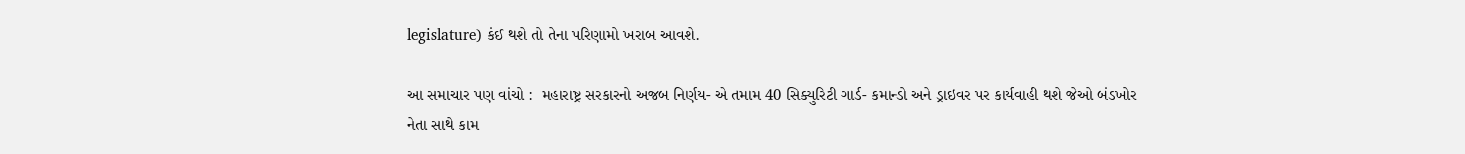legislature) કંઈ થશે તો તેના પરિણામો ખરાબ આવશે.

આ સમાચાર પણ વાંચો :  મહારાષ્ટ્ર સરકારનો અજબ નિર્ણય- એ તમામ 40 સિક્યુરિટી ગાર્ડ- કમાન્ડો અને ડ્રાઇવર પર કાર્યવાહી થશે જેઓ બંડખોર નેતા સાથે કામ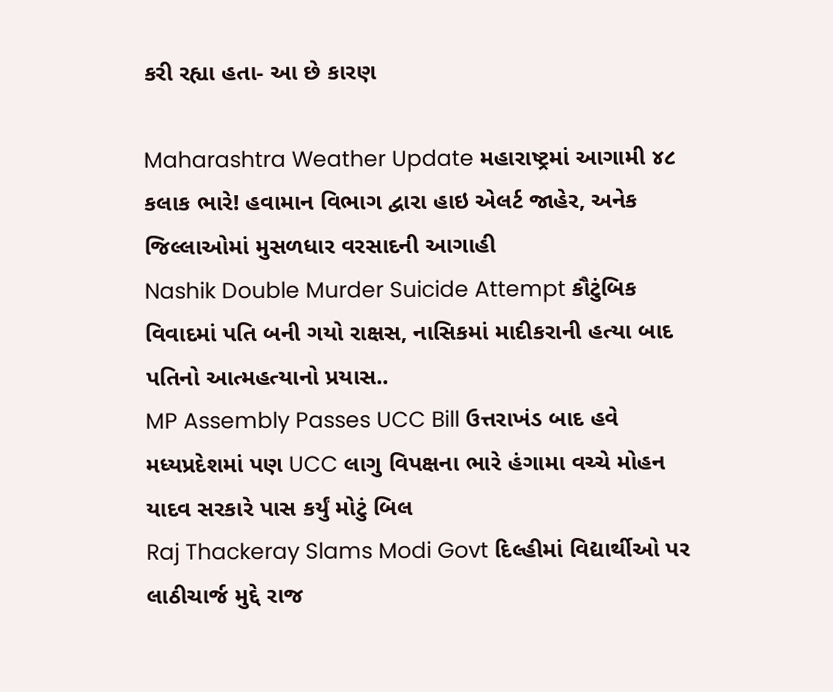કરી રહ્યા હતા- આ છે કારણ

Maharashtra Weather Update મહારાષ્ટ્રમાં આગામી ૪૮ કલાક ભારે! હવામાન વિભાગ દ્વારા હાઇ એલર્ટ જાહેર, અનેક જિલ્લાઓમાં મુસળધાર વરસાદની આગાહી
Nashik Double Murder Suicide Attempt કૌટુંબિક વિવાદમાં પતિ બની ગયો રાક્ષસ, નાસિકમાં માદીકરાની હત્યા બાદ પતિનો આત્મહત્યાનો પ્રયાસ..
MP Assembly Passes UCC Bill ઉત્તરાખંડ બાદ હવે મધ્યપ્રદેશમાં પણ UCC લાગુ વિપક્ષના ભારે હંગામા વચ્ચે મોહન યાદવ સરકારે પાસ કર્યું મોટું બિલ
Raj Thackeray Slams Modi Govt દિલ્હીમાં વિદ્યાર્થીઓ પર લાઠીચાર્જ મુદ્દે રાજ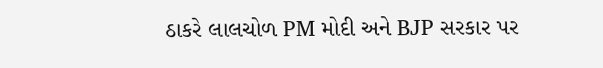ઠાકરે લાલચોળ PM મોદી અને BJP સરકાર પર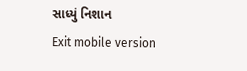સાધ્યું નિશાન
Exit mobile version